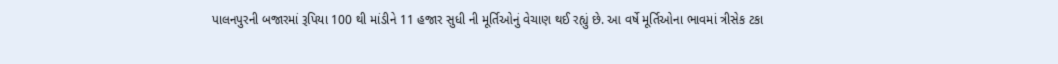પાલનપુરની બજારમાં રૂપિયા 100 થી માંડીને 11 હજાર સુધી ની મૂર્તિઓનું વેચાણ થઈ રહ્યું છે. આ વર્ષે મૂર્તિઓના ભાવમાં ત્રીસેક ટકા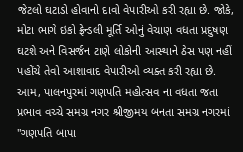જેટલો ઘટાડો હોવાનો દાવો વેપારીઓ કરી રહ્યા છે. જોકે, મોટા ભાગે ઇકો ફ્રેન્ડલી મૂર્તિ ઓનું વેચાણ વધતા પ્રદુષણ ઘટશે અને વિસર્જન ટાણે લોકોની આસ્થાને ઠેસ પણ નહીં પહોંચે તેવો આશાવાદ વેપારીઓ વ્યક્ત કરી રહ્યા છે. આમ, પાલનપુરમાં ગણપતિ મહોત્સવ ના વધતા જતા પ્રભાવ વચ્ચે સમગ્ર નગર શ્રીજીમય બનતા સમગ્ર નગરમાં "ગણપતિ બાપા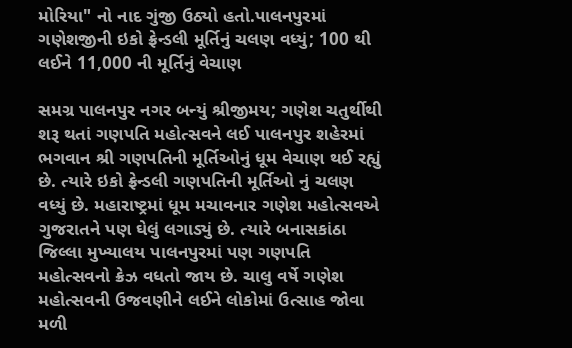મોરિયા" નો નાદ ગુંજી ઉઠ્યો હતો.પાલનપુરમાં ગણેશજીની ઇકો ફ્રેન્ડલી મૂર્તિનું ચલણ વધ્યું; 100 થી લઈને 11,000 ની મૂર્તિનું વેચાણ

સમગ્ર પાલનપુર નગર બન્યું શ્રીજીમય; ગણેશ ચતુર્થીથી શરૂ થતાં ગણપતિ મહોત્સવને લઈ પાલનપુર શહેરમાં ભગવાન શ્રી ગણપતિની મૂર્તિઓનું ધૂમ વેચાણ થઈ રહ્યું છે. ત્યારે ઇકો ફ્રેન્ડલી ગણપતિની મૂર્તિઓ નું ચલણ વધ્યું છે. મહારાષ્ટ્રમાં ધૂમ મચાવનાર ગણેશ મહોત્સવએ ગુજરાતને પણ ઘેલું લગાડ્યું છે. ત્યારે બનાસકાંઠા જિલ્લા મુખ્યાલય પાલનપુરમાં પણ ગણપતિ મહોત્સવનો ક્રેઝ વધતો જાય છે. ચાલુ વર્ષે ગણેશ મહોત્સવની ઉજવણીને લઈને લોકોમાં ઉત્સાહ જોવા મળી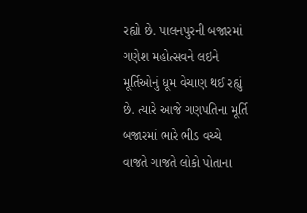રહ્યો છે. પાલનપુરની બજારમાં ગણેશ મહોત્સવને લઇને મૂર્તિઓનું ધૂમ વેચાણ થઈ રહ્યું છે. ત્યારે આજે ગણપતિના મૂર્તિ બજારમાં ભારે ભીડ વચ્ચે વાજતે ગાજતે લોકો પોતાના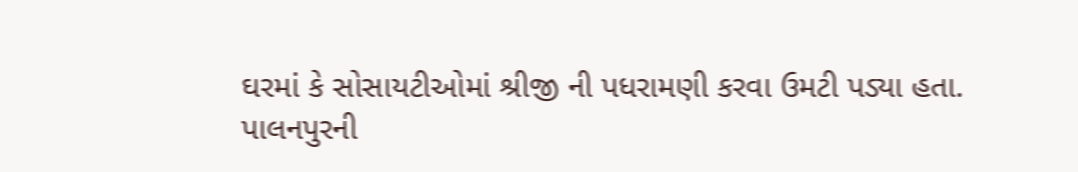ઘરમાં કે સોસાયટીઓમાં શ્રીજી ની પધરામણી કરવા ઉમટી પડ્યા હતા.
પાલનપુરની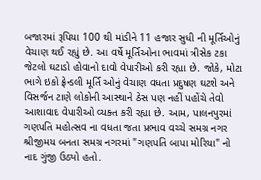બજારમાં રૂપિયા 100 થી માંડીને 11 હજાર સુધી ની મૂર્તિઓનું વેચાણ થઈ રહ્યું છે. આ વર્ષે મૂર્તિઓના ભાવમાં ત્રીસેક ટકા જેટલો ઘટાડો હોવાનો દાવો વેપારીઓ કરી રહ્યા છે. જોકે, મોટા ભાગે ઇકો ફ્રેન્ડલી મૂર્તિ ઓનું વેચાણ વધતા પ્રદુષણ ઘટશે અને વિસર્જન ટાણે લોકોની આસ્થાને ઠેસ પણ નહીં પહોંચે તેવો આશાવાદ વેપારીઓ વ્યક્ત કરી રહ્યા છે. આમ, પાલનપુરમાં ગણપતિ મહોત્સવ ના વધતા જતા પ્રભાવ વચ્ચે સમગ્ર નગર શ્રીજીમય બનતા સમગ્ર નગરમાં "ગણપતિ બાપા મોરિયા" નો નાદ ગુંજી ઉઠ્યો હતો.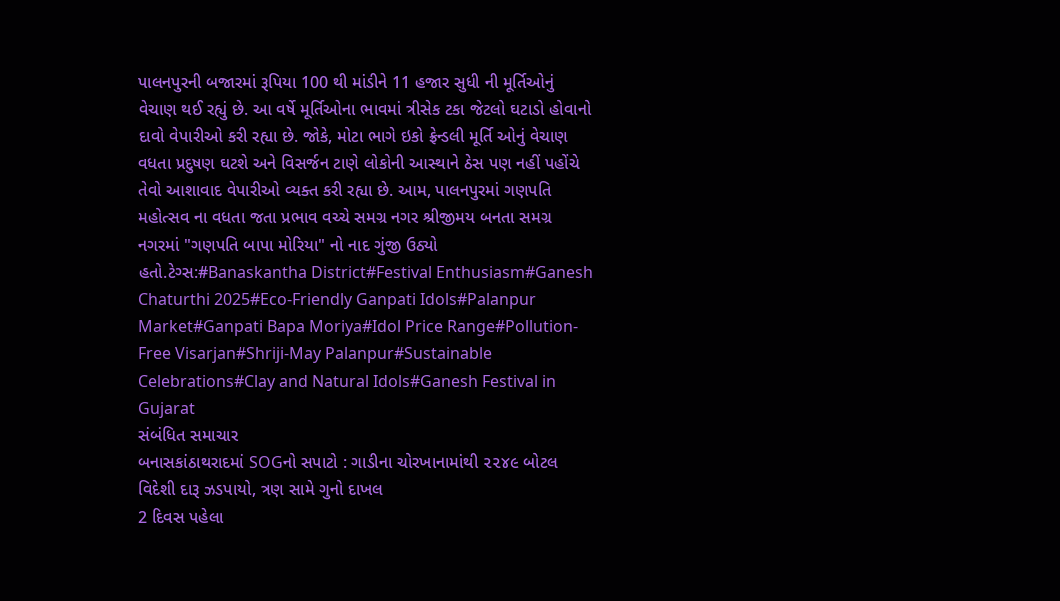પાલનપુરની બજારમાં રૂપિયા 100 થી માંડીને 11 હજાર સુધી ની મૂર્તિઓનું વેચાણ થઈ રહ્યું છે. આ વર્ષે મૂર્તિઓના ભાવમાં ત્રીસેક ટકા જેટલો ઘટાડો હોવાનો દાવો વેપારીઓ કરી રહ્યા છે. જોકે, મોટા ભાગે ઇકો ફ્રેન્ડલી મૂર્તિ ઓનું વેચાણ વધતા પ્રદુષણ ઘટશે અને વિસર્જન ટાણે લોકોની આસ્થાને ઠેસ પણ નહીં પહોંચે તેવો આશાવાદ વેપારીઓ વ્યક્ત કરી રહ્યા છે. આમ, પાલનપુરમાં ગણપતિ મહોત્સવ ના વધતા જતા પ્રભાવ વચ્ચે સમગ્ર નગર શ્રીજીમય બનતા સમગ્ર નગરમાં "ગણપતિ બાપા મોરિયા" નો નાદ ગુંજી ઉઠ્યો હતો.ટેગ્સ:#Banaskantha District#Festival Enthusiasm#Ganesh Chaturthi 2025#Eco-Friendly Ganpati Idols#Palanpur Market#Ganpati Bapa Moriya#Idol Price Range#Pollution-Free Visarjan#Shriji-May Palanpur#Sustainable Celebrations#Clay and Natural Idols#Ganesh Festival in Gujarat
સંબંધિત સમાચાર
બનાસકાંઠાથરાદમાં SOGનો સપાટો : ગાડીના ચોરખાનામાંથી ૨૨૪૯ બોટલ વિદેશી દારૂ ઝડપાયો, ત્રણ સામે ગુનો દાખલ
2 દિવસ પહેલા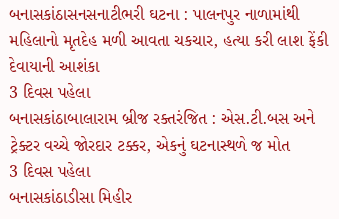બનાસકાંઠાસનસનાટીભરી ઘટના : પાલનપુર નાળામાંથી મહિલાનો મૃતદેહ મળી આવતા ચકચાર, હત્યા કરી લાશ ફેંકી દેવાયાની આશંકા
3 દિવસ પહેલા
બનાસકાંઠાબાલારામ બ્રીજ રક્તરંજિત : એસ.ટી.બસ અને ટ્રેક્ટર વચ્ચે જોરદાર ટક્કર, એકનું ઘટનાસ્થળે જ મોત
3 દિવસ પહેલા
બનાસકાંઠાડીસા મિહીર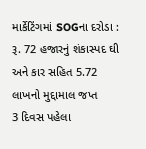માર્કેટિંગમાં SOGના દરોડા : રૂ. 72 હજારનું શંકાસ્પદ ઘી અને કાર સહિત 5.72 લાખનો મુદ્દામાલ જપ્ત
3 દિવસ પહેલા